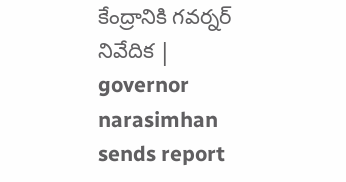కేంద్రానికి గవర్నర్ నివేదిక | governor narasimhan sends report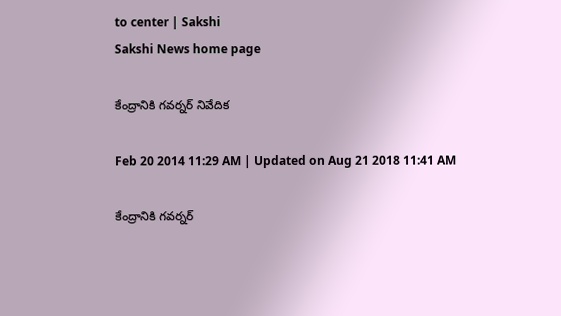to center | Sakshi
Sakshi News home page

కేంద్రానికి గవర్నర్ నివేదిక

Feb 20 2014 11:29 AM | Updated on Aug 21 2018 11:41 AM

కేంద్రానికి గవర్నర్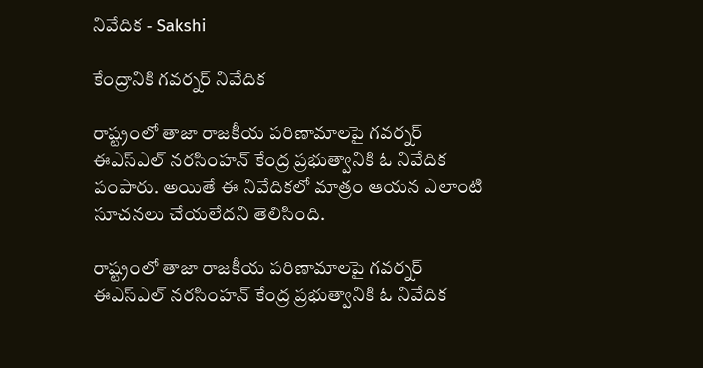నివేదిక - Sakshi

కేంద్రానికి గవర్నర్ నివేదిక

రాష్ట్రంలో తాజా రాజకీయ పరిణామాలపై గవర్నర్ ఈఎస్ఎల్ నరసింహన్ కేంద్ర ప్రభుత్వానికి ఓ నివేదిక పంపారు. అయితే ఈ నివేదికలో మాత్రం ఆయన ఎలాంటి సూచనలు చేయలేదని తెలిసింది.

రాష్ట్రంలో తాజా రాజకీయ పరిణామాలపై గవర్నర్ ఈఎస్ఎల్ నరసింహన్ కేంద్ర ప్రభుత్వానికి ఓ నివేదిక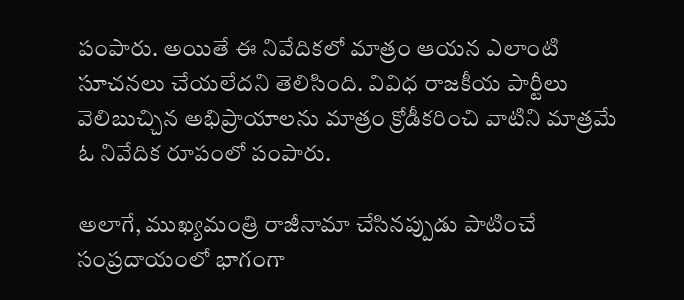పంపారు. అయితే ఈ నివేదికలో మాత్రం ఆయన ఎలాంటి సూచనలు చేయలేదని తెలిసింది. వివిధ రాజకీయ పార్టీలు వెలిబుచ్చిన అభిప్రాయాలను మాత్రం క్రోడీకరించి వాటిని మాత్రమే ఓ నివేదిక రూపంలో పంపారు.

అలాగే, ముఖ్యమంత్రి రాజీనామా చేసినప్పుడు పాటించే సంప్రదాయంలో భాగంగా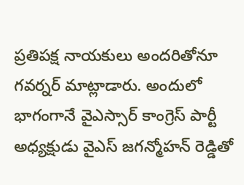ప్రతిపక్ష నాయకులు అందరితోనూ గవర్నర్ మాట్లాడారు. అందులో భాగంగానే వైఎస్సార్ కాంగ్రెస్ పార్టీ అధ్యక్షుడు వైఎస్ జగన్మోహన్ రెడ్డితో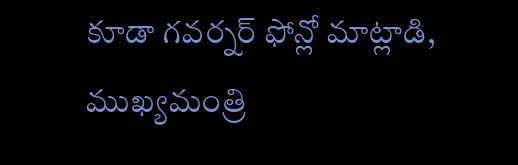కూడా గవర్నర్ ఫోన్లో మాట్లాడి, ముఖ్యమంత్రి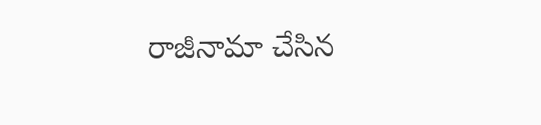రాజీనామా చేసిన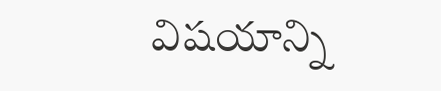విషయాన్ని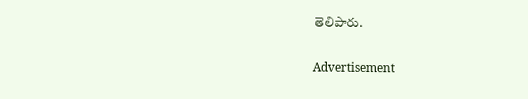తెలిపారు.

Advertisement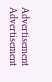Advertisement
Advertisement